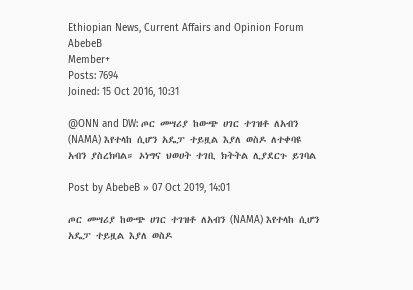Ethiopian News, Current Affairs and Opinion Forum
AbebeB
Member+
Posts: 7694
Joined: 15 Oct 2016, 10:31

@ONN and DW: ጦር መሣሪያ ከውጭ ሀገር ተገዝቶ ለአብን (NAMA) እየተላከ ሲሆን አዴፓ ተይዟል እያለ ወስዶ ለተቀባዩ አብን ያስረክባል። ኦነግና ህወሀት ተገቢ ክትትል ሊያደርጉ ይገባል

Post by AbebeB » 07 Oct 2019, 14:01

ጦር መሣሪያ ከውጭ ሀገር ተገዝቶ ለአብን (NAMA) እየተላከ ሲሆን አዴፓ ተይዟል እያለ ወስዶ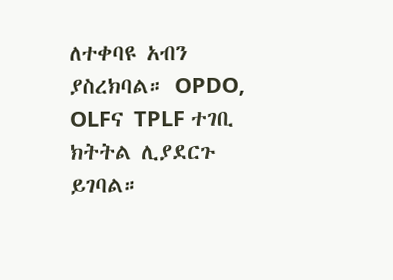ለተቀባዩ አብን ያስረክባል። OPDO, OLFና TPLF ተገቢ ክትትል ሊያደርጉ ይገባል።